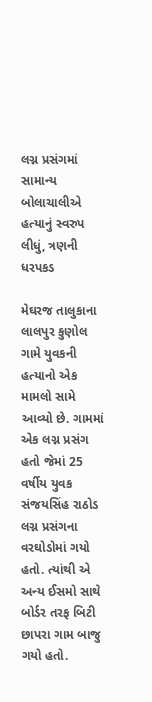લગ્ન પ્રસંગમાં સામાન્ય બોલાચાલીએ હત્યાનું સ્વરુપ લીધું, ત્રણની ધરપકડ

મેઘરજ તાલુકાના લાલપુર કુણોલ ગામે યુવકની હત્યાનો એક મામલો સામે આવ્યો છે. ગામમાં એક લગ્ન પ્રસંગ હતો જેમાં 25 વર્ષીય યુવક સંજયસિંહ રાઠોડ લગ્ન પ્રસંગના વરઘોડોમાં ગયો હતો. ત્યાંથી એ અન્ય ઈસમો સાથે બોર્ડર તરફ બિટી છાપરા ગામ બાજુ ગયો હતો.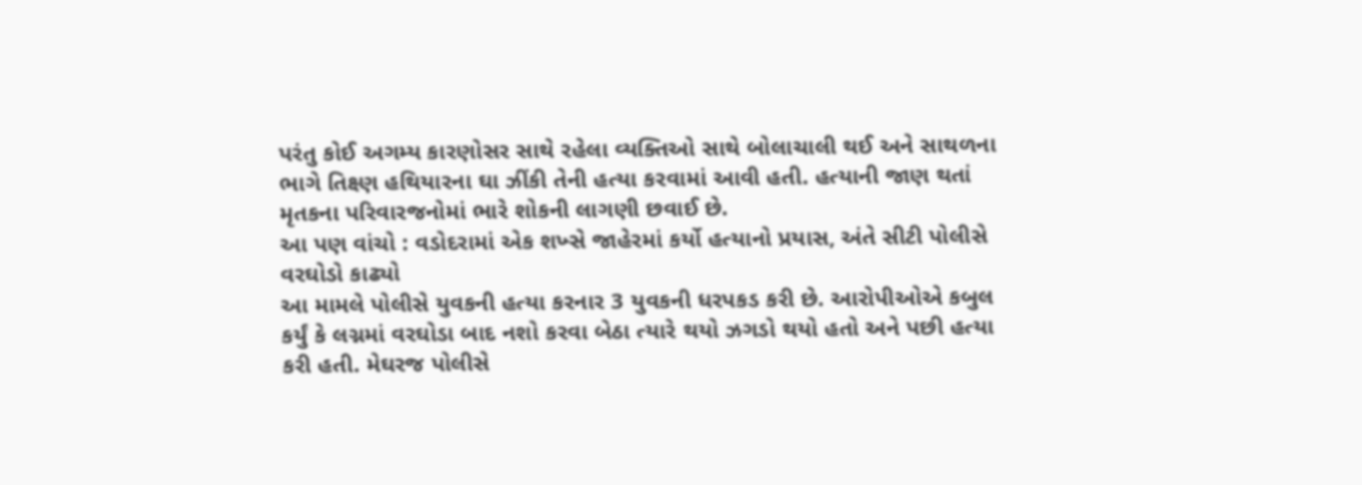પરંતુ કોઈ અગમ્ય કારણોસર સાથે રહેલા વ્યક્તિઓ સાથે બોલાચાલી થઈ અને સાથળના ભાગે તિક્ષ્ણ હથિયારના ઘા ઝીંકી તેની હત્યા કરવામાં આવી હતી. હત્યાની જાણ થતાં મૃતકના પરિવારજનોમાં ભારે શોકની લાગણી છવાઈ છે.
આ પણ વાંચો : વડોદરામાં એક શખ્સે જાહેરમાં કર્યો હત્યાનો પ્રયાસ, અંતે સીટી પોલીસે વરઘોડો કાઢ્યો
આ મામલે પોલીસે યુવકની હત્યા કરનાર 3 યુવકની ધરપકડ કરી છે. આરોપીઓએ કબુલ કર્યું કે લગ્નમાં વરઘોડા બાદ નશો કરવા બેઠા ત્યારે થયો ઝગડો થયો હતો અને પછી હત્યા કરી હતી. મેઘરજ પોલીસે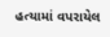હત્યામાં વપરાયેલ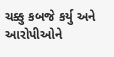ચક્કુ કબજે કર્યુ અને આરોપીઓને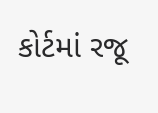કોર્ટમાં રજૂ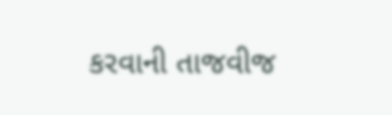કરવાની તાજવીજ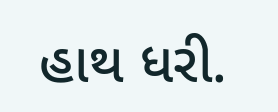હાથ ધરી.